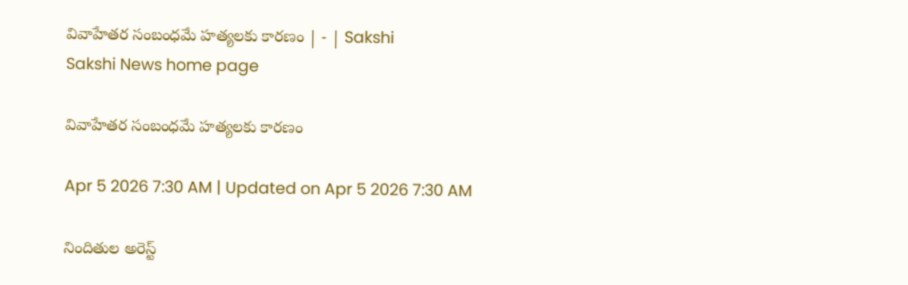వివాహేతర సంబంధమే హత్యలకు కారణం | - | Sakshi
Sakshi News home page

వివాహేతర సంబంధమే హత్యలకు కారణం

Apr 5 2026 7:30 AM | Updated on Apr 5 2026 7:30 AM

నిందితుల అరెస్ట్‌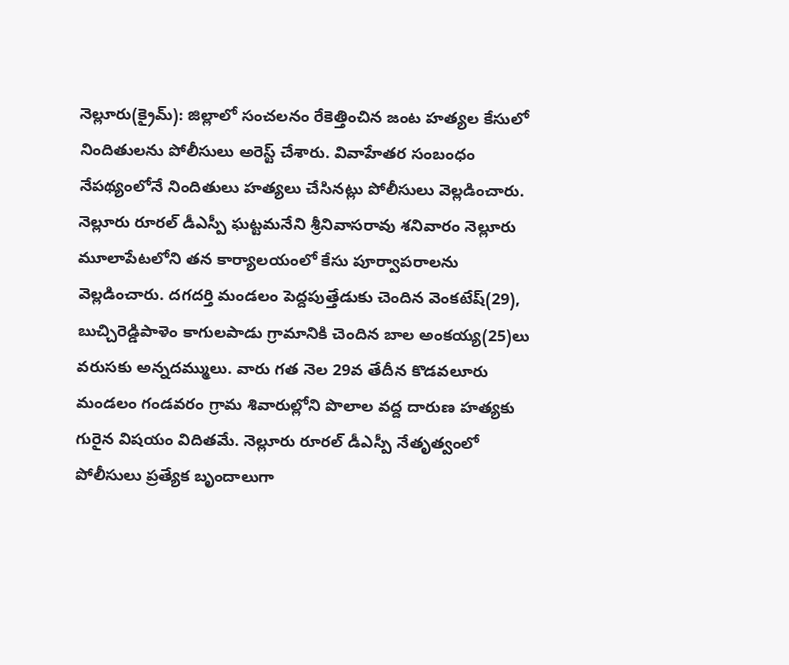నెల్లూరు(క్రైమ్‌): జిల్లాలో సంచలనం రేకెత్తించిన జంట హత్యల కేసులో నిందితులను పోలీసులు అరెస్ట్‌ చేశారు. వివాహేతర సంబంధం నేపథ్యంలోనే నిందితులు హత్యలు చేసినట్లు పోలీసులు వెల్లడించారు. నెల్లూరు రూరల్‌ డీఎస్పీ ఘట్టమనేని శ్రీనివాసరావు శనివారం నెల్లూరు మూలాపేటలోని తన కార్యాలయంలో కేసు పూర్వాపరాలను వెల్లడించారు. దగదర్తి మండలం పెద్దపుత్తేడుకు చెందిన వెంకటేష్‌(29), బుచ్చిరెడ్డిపాళెం కాగులపాడు గ్రామానికి చెందిన బాల అంకయ్య(25)లు వరుసకు అన్నదమ్ములు. వారు గత నెల 29వ తేదీన కొడవలూరు మండలం గండవరం గ్రామ శివారుల్లోని పొలాల వద్ద దారుణ హత్యకు గురైన విషయం విదితమే. నెల్లూరు రూరల్‌ డీఎస్పీ నేతృత్వంలో పోలీసులు ప్రత్యేక బృందాలుగా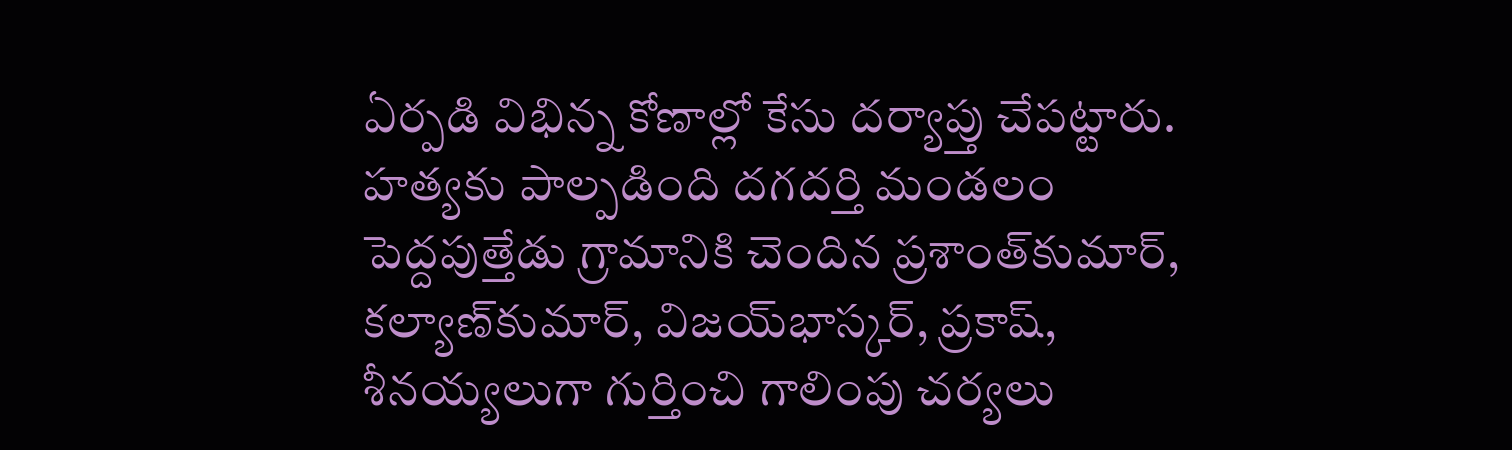ఏర్పడి విభిన్న కోణాల్లో కేసు దర్యాప్తు చేపట్టారు. హత్యకు పాల్పడింది దగదర్తి మండలం పెద్దపుత్తేడు గ్రామానికి చెందిన ప్రశాంత్‌కుమార్‌, కల్యాణ్‌కుమార్‌, విజయ్‌భాస్కర్‌, ప్రకాష్‌, శీనయ్యలుగా గుర్తించి గాలింపు చర్యలు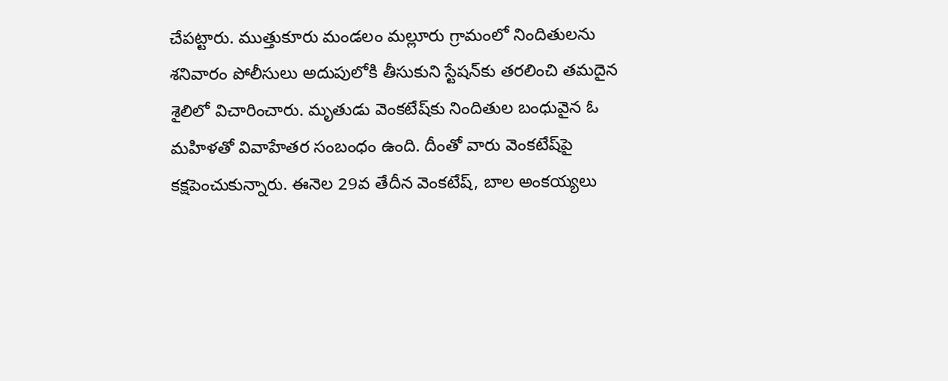చేపట్టారు. ముత్తుకూరు మండలం మల్లూరు గ్రామంలో నిందితులను శనివారం పోలీసులు అదుపులోకి తీసుకుని స్టేషన్‌కు తరలించి తమదైన శైలిలో విచారించారు. మృతుడు వెంకటేష్‌కు నిందితుల బంధువైన ఓ మహిళతో వివాహేతర సంబంధం ఉంది. దీంతో వారు వెంకటేష్‌పై కక్షపెంచుకున్నారు. ఈనెల 29వ తేదీన వెంకటేష్‌, బాల అంకయ్యలు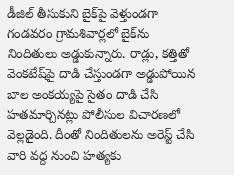డీజిల్‌ తీసుకుని బైక్‌పై వెళ్తుండగా గండవరం గ్రామశివార్లలో బైక్‌ను నిందితులు అడ్డుకున్నారు. రాడ్లు, కత్తితో వెంకటేష్‌పై దాడి చేస్తుండగా అడ్డుపోయిన బాల అంకయ్యపై సైతం దాడి చేసి హతమార్చినట్లు పోలీసుల విచారణలో వెల్లడైంది. దీంతో నిందితులను అరెస్ట్‌ చేసి వారి వద్ద నుంచి హత్యకు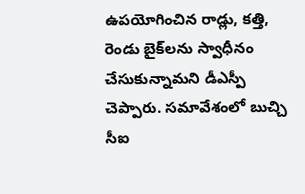ఉపయోగించిన రాడ్లు, కత్తి, రెండు బైక్‌లను స్వాధీనం చేసుకున్నామని డీఎస్పీ చెప్పారు. సమావేశంలో బుచ్చి సీఐ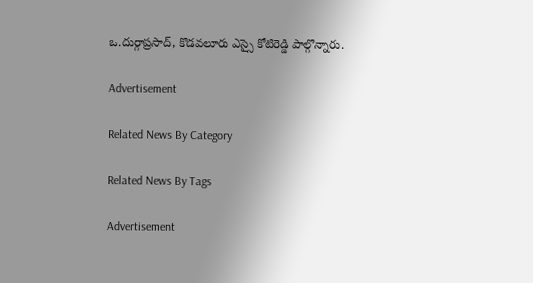ఒ.దుర్గాప్రసాద్‌, కొడవలూరు ఎస్సై కోటిరెడ్డి పాల్గొన్నారు.

Advertisement

Related News By Category

Related News By Tags

Advertisement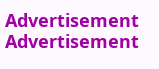Advertisement
Advertisement